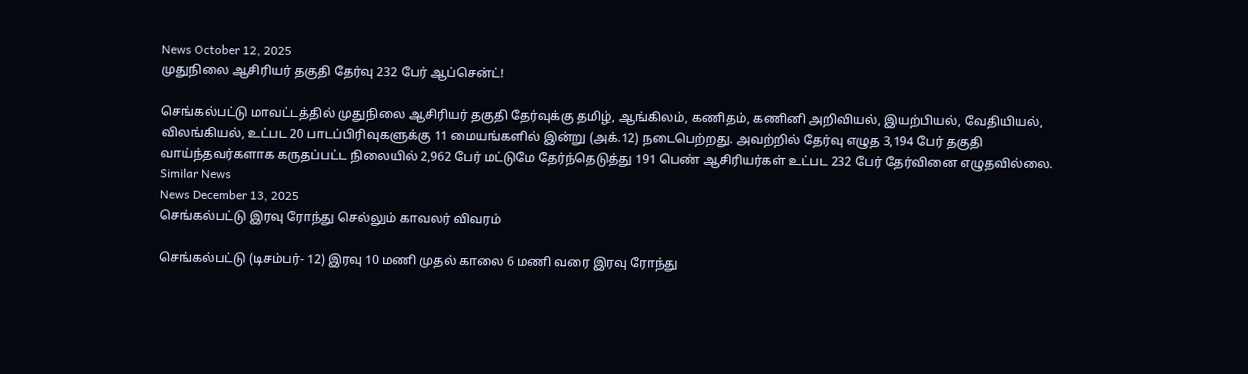News October 12, 2025
முதுநிலை ஆசிரியர் தகுதி தேர்வு 232 பேர் ஆப்சென்ட்!

செங்கல்பட்டு மாவட்டத்தில் முதுநிலை ஆசிரியர் தகுதி தேர்வுக்கு தமிழ், ஆங்கிலம், கணிதம், கணினி அறிவியல், இயற்பியல், வேதியியல், விலங்கியல், உட்பட 20 பாடப்பிரிவுகளுக்கு 11 மையங்களில் இன்று (அக்.12) நடைபெற்றது. அவற்றில் தேர்வு எழுத 3,194 பேர் தகுதி வாய்ந்தவர்களாக கருதப்பட்ட நிலையில் 2,962 பேர் மட்டுமே தேர்ந்தெடுத்து 191 பெண் ஆசிரியர்கள் உட்பட 232 பேர் தேர்வினை எழுதவில்லை.
Similar News
News December 13, 2025
செங்கல்பட்டு இரவு ரோந்து செல்லும் காவலர் விவரம்

செங்கல்பட்டு (டிசம்பர்- 12) இரவு 10 மணி முதல் காலை 6 மணி வரை இரவு ரோந்து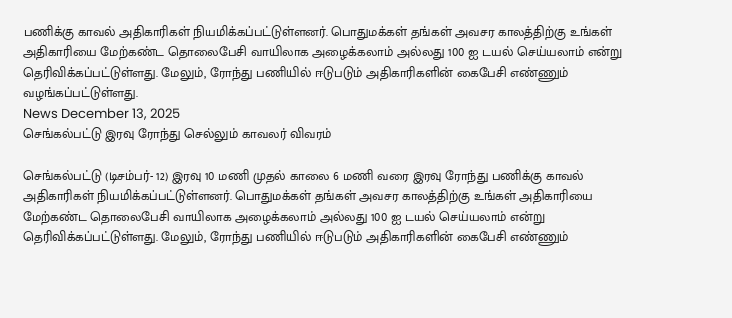பணிக்கு காவல் அதிகாரிகள் நியமிக்கப்பட்டுள்ளனர். பொதுமக்கள் தங்கள் அவசர காலத்திற்கு உங்கள் அதிகாரியை மேற்கண்ட தொலைபேசி வாயிலாக அழைக்கலாம் அல்லது 100 ஐ டயல் செய்யலாம் என்று தெரிவிக்கப்பட்டுள்ளது. மேலும், ரோந்து பணியில் ஈடுபடும் அதிகாரிகளின் கைபேசி எண்ணும் வழங்கப்பட்டுள்ளது.
News December 13, 2025
செங்கல்பட்டு இரவு ரோந்து செல்லும் காவலர் விவரம்

செங்கல்பட்டு (டிசம்பர்- 12) இரவு 10 மணி முதல் காலை 6 மணி வரை இரவு ரோந்து பணிக்கு காவல் அதிகாரிகள் நியமிக்கப்பட்டுள்ளனர். பொதுமக்கள் தங்கள் அவசர காலத்திற்கு உங்கள் அதிகாரியை மேற்கண்ட தொலைபேசி வாயிலாக அழைக்கலாம் அல்லது 100 ஐ டயல் செய்யலாம் என்று தெரிவிக்கப்பட்டுள்ளது. மேலும், ரோந்து பணியில் ஈடுபடும் அதிகாரிகளின் கைபேசி எண்ணும்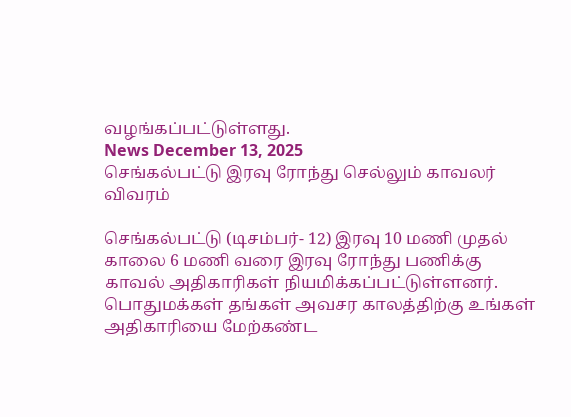வழங்கப்பட்டுள்ளது.
News December 13, 2025
செங்கல்பட்டு இரவு ரோந்து செல்லும் காவலர் விவரம்

செங்கல்பட்டு (டிசம்பர்- 12) இரவு 10 மணி முதல் காலை 6 மணி வரை இரவு ரோந்து பணிக்கு காவல் அதிகாரிகள் நியமிக்கப்பட்டுள்ளனர். பொதுமக்கள் தங்கள் அவசர காலத்திற்கு உங்கள் அதிகாரியை மேற்கண்ட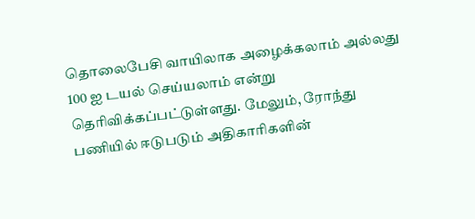தொலைபேசி வாயிலாக அழைக்கலாம் அல்லது 100 ஐ டயல் செய்யலாம் என்று தெரிவிக்கப்பட்டுள்ளது. மேலும், ரோந்து பணியில் ஈடுபடும் அதிகாரிகளின்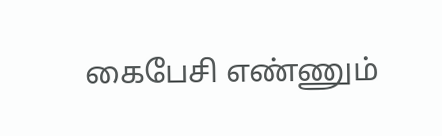கைபேசி எண்ணும்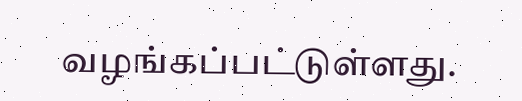வழங்கப்பட்டுள்ளது.